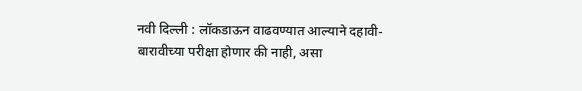नवी दिल्ली : लॉकडाऊन वाढवण्यात आल्याने दहावी-बारावीच्या परीक्षा होणार की नाही, असा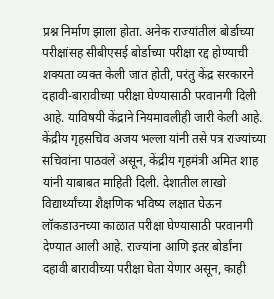प्रश्न निर्माण झाला होता. अनेक राज्यांतील बोर्डाच्या परीक्षांसह सीबीएसई बोर्डाच्या परीक्षा रद्द होण्याची शक्यता व्यक्त केली जात होती, परंतु केंद्र सरकारने दहावी-बारावीच्या परीक्षा घेण्यासाठी परवानगी दिली आहे. याविषयी केंद्राने नियमावलीही जारी केली आहे. केंद्रीय गृहसचिव अजय भल्ला यांनी तसे पत्र राज्यांच्या सचिवांना पाठवले असून, केंद्रीय गृहमंत्री अमित शाह यांनी याबाबत माहिती दिली. देशातील लाखो विद्यार्थ्यांच्या शैक्षणिक भविष्य लक्षात घेऊन लॉकडाउनच्या काळात परीक्षा घेण्यासाठी परवानगी देण्यात आली आहे. राज्यांना आणि इतर बोर्डांना दहावी बारावीच्या परीक्षा घेता येणार असून, काही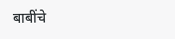बाबींचे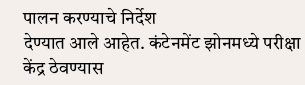पालन करण्याचे निर्देश
देण्यात आले आहेत. कंटेनमेंट झोनमध्ये परीक्षा केंद्र ठेवण्यास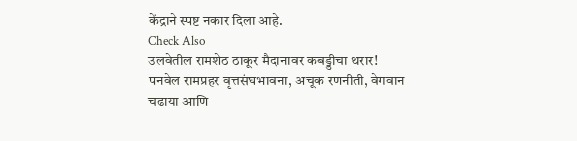केंद्राने स्पष्ट नकार दिला आहे.
Check Also
उलवेतील रामशेठ ठाकूर मैदानावर कबड्डीचा थरार!
पनवेल रामप्रहर वृत्तसंघभावना, अचूक रणनीती, वेगवान चढाया आणि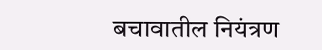बचावातील नियंत्रण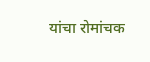यांचा रोमांचक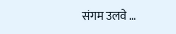संगम उलवे …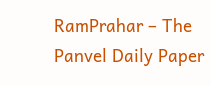RamPrahar – The Panvel Daily Paper